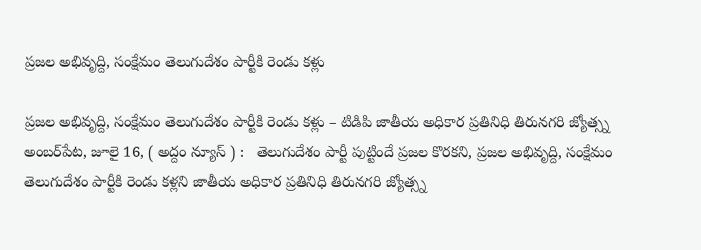ప్రజల అభివృద్ది, సంక్షేమం తెలుగుదేశం పార్టీకి రెండు కళ్లు

ప్రజల అభివృద్ది, సంక్షేమం తెలుగుదేశం పార్టీకి రెండు కళ్లు – టిడిపి జాతీయ అధికార ప్రతినిధి తిరునగరి జ్యోత్స్న అంబర్‌పేట‌, జూలై 16, ( అద్దం న్యూస్ ) :   తెలుగుదేశం పార్టీ పుట్టిందే ప్రజల కొరకని, ప్రజల అభివృద్ది, సంక్షేమం తెలుగుదేశం పార్టీకి రెండు కళ్లని జాతీయ అధికార ప్రతినిధి తిరునగరి జ్యోత్స్న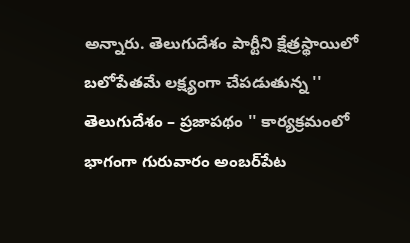అన్నారు. తెలుగుదేశం పార్టీని క్షేత్రస్థాయిలో బలోపేతమే లక్ష్యంగా చేపడుతున్న '' తెలుగుదేశం – ప్రజాపథం '' కార్యక్రమంలో భాగంగా గురువారం అంబర్‌పేట‌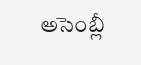అసెంబ్లీ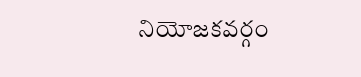నియోజకవర్గం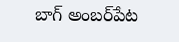బాగ్ అంబర్‌పేట‌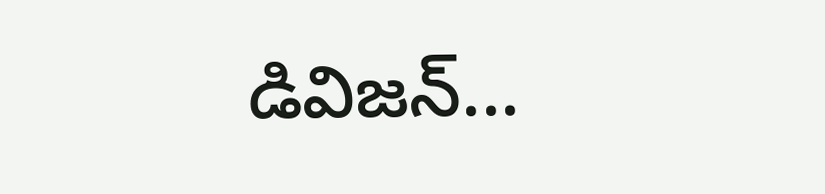డివిజన్...